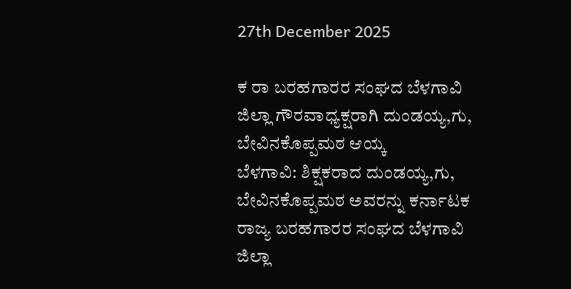27th December 2025

ಕ ರಾ ಬರಹಗಾರರ ಸಂಘದ ಬೆಳಗಾವಿ ಜಿಲ್ಲಾ ಗೌರವಾಧ್ಯಕ್ಷರಾಗಿ ದುಂಡಯ್ಯ,ಗು, ಬೇವಿನಕೊಪ್ಪಮಠ ಆಯ್ಕ
ಬೆಳಗಾವಿ: ಶಿಕ್ಷಕರಾದ ದುಂಡಯ್ಯ,ಗು, ಬೇವಿನಕೊಪ್ಪಮಠ ಅವರನ್ನು ಕರ್ನಾಟಕ ರಾಜ್ಯ ಬರಹಗಾರರ ಸಂಘದ ಬೆಳಗಾವಿ ಜಿಲ್ಲಾ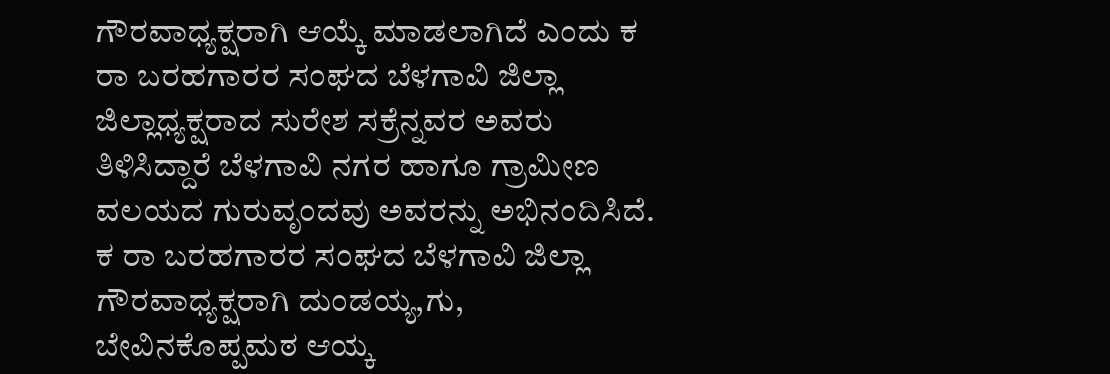ಗೌರವಾಧ್ಯಕ್ಷರಾಗಿ ಆಯ್ಕೆ ಮಾಡಲಾಗಿದೆ ಎಂದು ಕ ರಾ ಬರಹಗಾರರ ಸಂಘದ ಬೆಳಗಾವಿ ಜಿಲ್ಲಾ ಜಿಲ್ಲಾಧ್ಯಕ್ಷರಾದ ಸುರೇಶ ಸಕ್ರೆನ್ನವರ ಅವರು ತಿಳಿಸಿದ್ದಾರೆ ಬೆಳಗಾವಿ ನಗರ ಹಾಗೂ ಗ್ರಾಮೀಣ ವಲಯದ ಗುರುವೃಂದವು ಅವರನ್ನು ಅಭಿನಂದಿಸಿದೆ.
ಕ ರಾ ಬರಹಗಾರರ ಸಂಘದ ಬೆಳಗಾವಿ ಜಿಲ್ಲಾ ಗೌರವಾಧ್ಯಕ್ಷರಾಗಿ ದುಂಡಯ್ಯ,ಗು, ಬೇವಿನಕೊಪ್ಪಮಠ ಆಯ್ಕ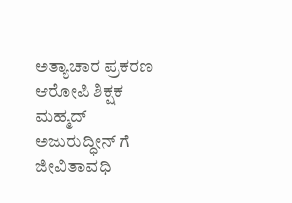ಅತ್ಯಾಚಾರ ಪ್ರಕರಣ ಆರೋಪಿ ಶಿಕ್ಷಕ ಮಹ್ಮದ್ ಅಜುರುದ್ಧೀನ್ ಗೆ ಜೀವಿತಾವಧಿ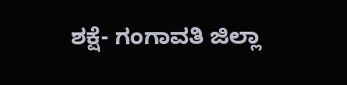ಶಕ್ಷೆ- ಗಂಗಾವತಿ ಜಿಲ್ಲಾ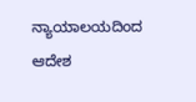ನ್ಯಾಯಾಲಯದಿಂದ ಆದೇಶ